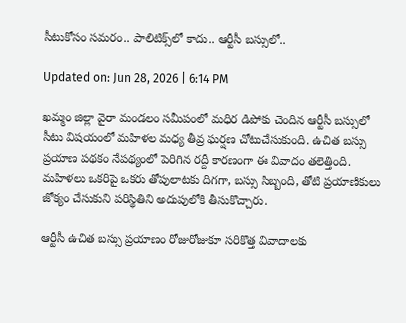సీటుకోసం సమరం.. పాలిటిక్స్‌లో కాదు.. ఆర్టీసీ బస్సులో..

Updated on: Jun 28, 2026 | 6:14 PM

ఖమ్మం జిల్లా వైరా మండలం సమీపంలో మధిర డిపోకు చెందిన ఆర్టీసీ బస్సులో సీటు విషయంలో మహిళల మధ్య తీవ్ర ఘర్షణ చోటుచేసుకుంది. ఉచిత బస్సు ప్రయాణ పథకం నేపథ్యంలో పెరిగిన రద్దీ కారణంగా ఈ వివాదం తలెత్తింది. మహిళలు ఒకరిపై ఒకరు తోపులాటకు దిగగా, బస్సు సిబ్బంది, తోటి ప్రయాణికులు జోక్యం చేసుకుని పరిస్థితిని అదుపులోకి తీసుకొచ్చారు.

ఆర్టీసీ ఉచిత బస్సు ప్రయాణం రోజురోజుకూ సరికొత్త వివాదాలకు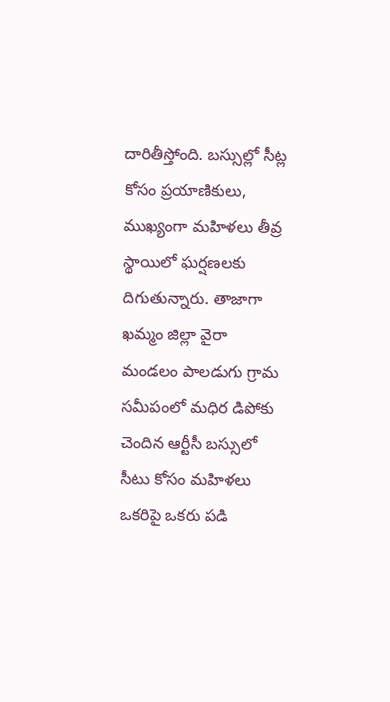దారితీస్తోంది. బస్సుల్లో సీట్ల కోసం ప్రయాణికులు, ముఖ్యంగా మహిళలు తీవ్ర స్థాయిలో ఘర్షణలకు దిగుతున్నారు. తాజాగా ఖమ్మం జిల్లా వైరా మండలం పాలడుగు గ్రామ సమీపంలో మధిర డిపోకు చెందిన ఆర్టీసీ బస్సులో సీటు కోసం మహిళలు ఒకరిపై ఒకరు పడి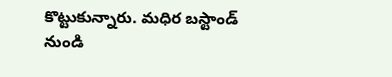కొట్టుకున్నారు. మధిర బస్టాండ్ నుండి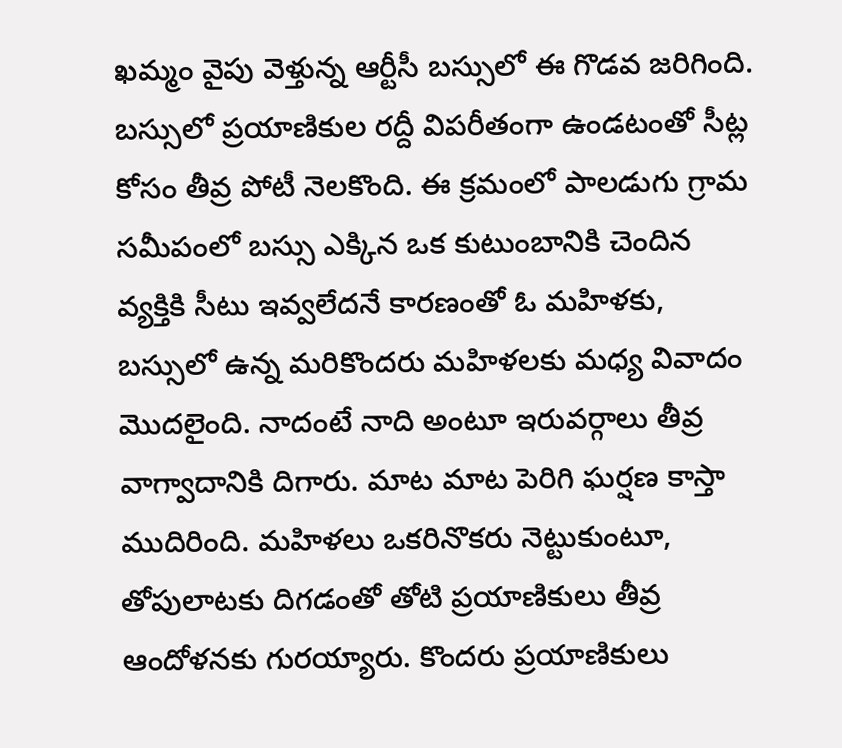ఖమ్మం వైపు వెళ్తున్న ఆర్టీసీ బస్సులో ఈ గొడవ జరిగింది. బస్సులో ప్రయాణికుల రద్దీ విపరీతంగా ఉండటంతో సీట్ల కోసం తీవ్ర పోటీ నెలకొంది. ఈ క్రమంలో పాలడుగు గ్రామ సమీపంలో బస్సు ఎక్కిన ఒక కుటుంబానికి చెందిన వ్యక్తికి సీటు ఇవ్వలేదనే కారణంతో ఓ మహిళకు, బస్సులో ఉన్న మరికొందరు మహిళలకు మధ్య వివాదం మొదలైంది. నాదంటే నాది అంటూ ఇరువర్గాలు తీవ్ర వాగ్వాదానికి దిగారు. మాట మాట పెరిగి ఘర్షణ కాస్తా ముదిరింది. మహిళలు ఒకరినొకరు నెట్టుకుంటూ, తోపులాటకు దిగడంతో తోటి ప్రయాణికులు తీవ్ర ఆందోళనకు గురయ్యారు. కొందరు ప్రయాణికులు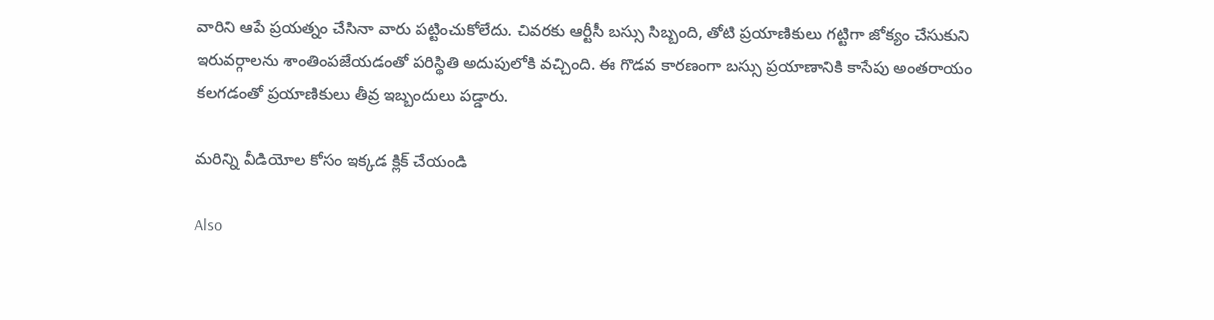వారిని ఆపే ప్రయత్నం చేసినా వారు పట్టించుకోలేదు. చివరకు ఆర్టీసీ బస్సు సిబ్బంది, తోటి ప్రయాణికులు గట్టిగా జోక్యం చేసుకుని ఇరువర్గాలను శాంతింపజేయడంతో పరిస్థితి అదుపులోకి వచ్చింది. ఈ గొడవ కారణంగా బస్సు ప్రయాణానికి కాసేపు అంతరాయం కలగడంతో ప్రయాణికులు తీవ్ర ఇబ్బందులు పడ్డారు.

మరిన్ని వీడియోల కోసం ఇక్కడ క్లిక్ చేయండి

Also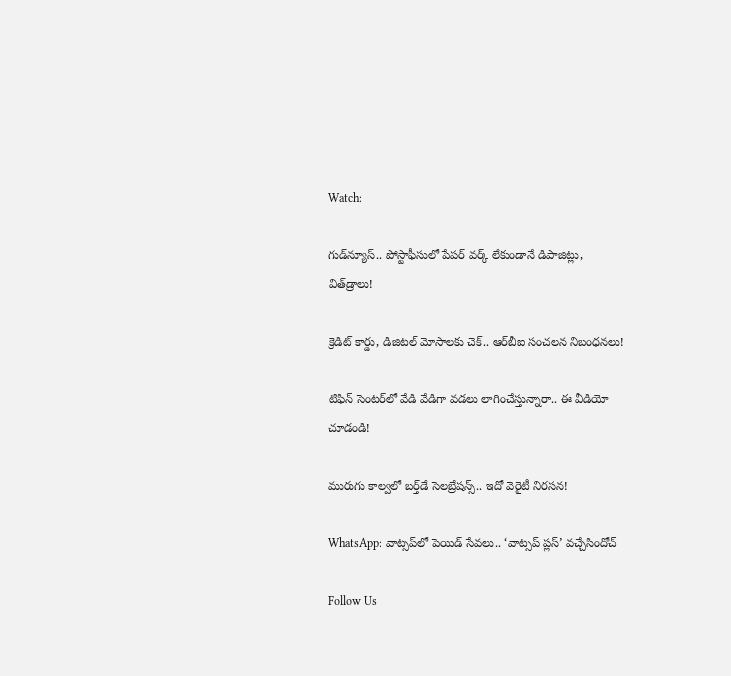Watch:

గుడ్‌న్యూస్‌.. పోస్టాఫీసులో పేపర్ వర్క్ లేకుండానే డిపాజిట్లు, విత్‌డ్రాలు!

క్రెడిట్ కార్డు, డిజిటల్ మోసాలకు చెక్.. ఆర్‌బీఐ సంచలన నిబంధనలు!

టిఫిన్‌ సెంటర్‌లో వేడి వేడిగా వడలు లాగించేస్తున్నారా.. ఈ వీడియో చూడండి!

మురుగు కాల్వలో బర్త్‌డే సెలబ్రేషన్స్‌.. ఇదో వెరైటీ నిరసన!

WhatsApp: వాట్సప్‌లో పెయిడ్‌ సేవలు.. ‘వాట్సప్ ప్లస్’ వచ్చేసిందోచ్‌

Follow Us